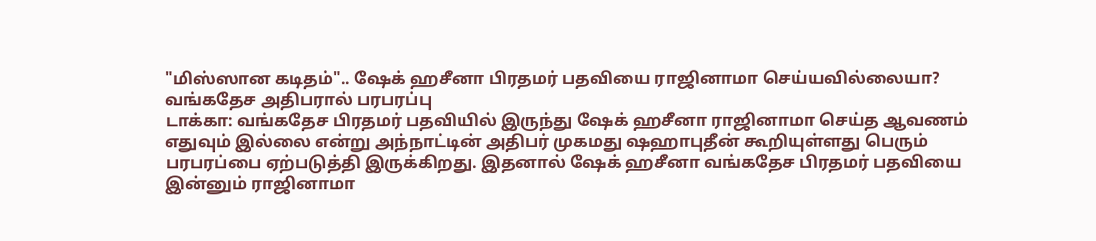"மிஸ்ஸான கடிதம்".. ஷேக் ஹசீனா பிரதமர் பதவியை ராஜினாமா செய்யவில்லையா? வங்கதேச அதிபரால் பரபரப்பு
டாக்கா: வங்கதேச பிரதமர் பதவியில் இருந்து ஷேக் ஹசீனா ராஜினாமா செய்த ஆவணம் எதுவும் இல்லை என்று அந்நாட்டின் அதிபர் முகமது ஷஹாபுதீன் கூறியுள்ளது பெரும் பரபரப்பை ஏற்படுத்தி இருக்கிறது. இதனால் ஷேக் ஹசீனா வங்கதேச பிரதமர் பதவியை இன்னும் ராஜினாமா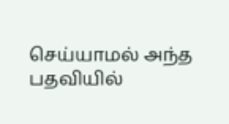செய்யாமல் அந்த பதவியில்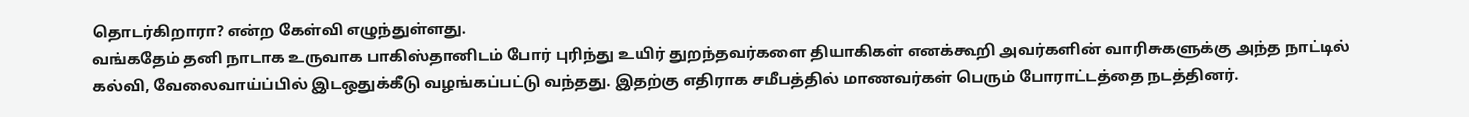தொடர்கிறாரா? என்ற கேள்வி எழுந்துள்ளது.
வங்கதேம் தனி நாடாக உருவாக பாகிஸ்தானிடம் போர் புரிந்து உயிர் துறந்தவர்களை தியாகிகள் எனக்கூறி அவர்களின் வாரிசுகளுக்கு அந்த நாட்டில் கல்வி, வேலைவாய்ப்பில் இடஒதுக்கீடு வழங்கப்பட்டு வந்தது. இதற்கு எதிராக சமீபத்தில் மாணவர்கள் பெரும் போராட்டத்தை நடத்தினர்.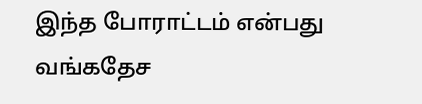இந்த போராட்டம் என்பது வங்கதேச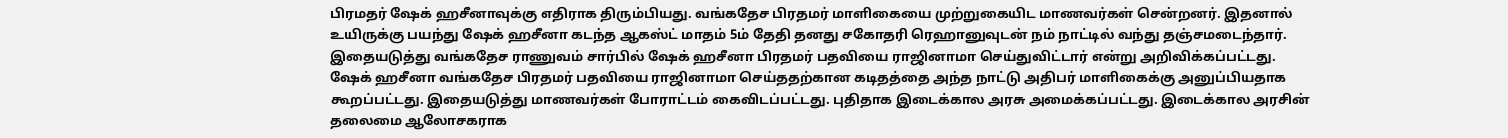பிரமதர் ஷேக் ஹசீனாவுக்கு எதிராக திரும்பியது. வங்கதேச பிரதமர் மாளிகையை முற்றுகையிட மாணவர்கள் சென்றனர். இதனால் உயிருக்கு பயந்து ஷேக் ஹசீனா கடந்த ஆகஸ்ட் மாதம் 5ம் தேதி தனது சகோதரி ரெஹானுவுடன் நம் நாட்டில் வந்து தஞ்சமடைந்தார்.
இதையடுத்து வங்கதேச ராணுவம் சார்பில் ஷேக் ஹசீனா பிரதமர் பதவியை ராஜினாமா செய்துவிட்டார் என்று அறிவிக்கப்பட்டது. ஷேக் ஹசீனா வங்கதேச பிரதமர் பதவியை ராஜினாமா செய்ததற்கான கடிதத்தை அந்த நாட்டு அதிபர் மாளிகைக்கு அனுப்பியதாக கூறப்பட்டது. இதையடுத்து மாணவர்கள் போராட்டம் கைவிடப்பட்டது. புதிதாக இடைக்கால அரசு அமைக்கப்பட்டது. இடைக்கால அரசின் தலைமை ஆலோசகராக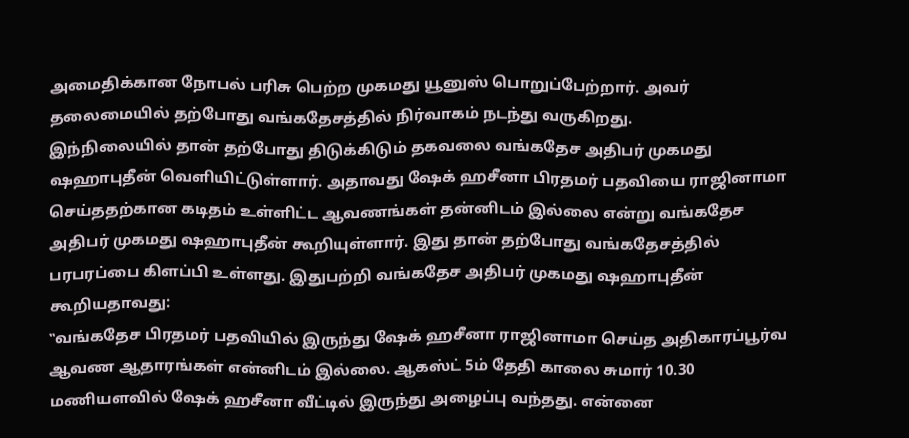அமைதிக்கான நோபல் பரிசு பெற்ற முகமது யூனுஸ் பொறுப்பேற்றார். அவர் தலைமையில் தற்போது வங்கதேசத்தில் நிர்வாகம் நடந்து வருகிறது.
இந்நிலையில் தான் தற்போது திடுக்கிடும் தகவலை வங்கதேச அதிபர் முகமது ஷஹாபுதீன் வெளியிட்டுள்ளார். அதாவது ஷேக் ஹசீனா பிரதமர் பதவியை ராஜினாமா செய்ததற்கான கடிதம் உள்ளிட்ட ஆவணங்கள் தன்னிடம் இல்லை என்று வங்கதேச அதிபர் முகமது ஷஹாபுதீன் கூறியுள்ளார். இது தான் தற்போது வங்கதேசத்தில் பரபரப்பை கிளப்பி உள்ளது. இதுபற்றி வங்கதேச அதிபர் முகமது ஷஹாபுதீன் கூறியதாவது:
‛‛வங்கதேச பிரதமர் பதவியில் இருந்து ஷேக் ஹசீனா ராஜினாமா செய்த அதிகாரப்பூர்வ ஆவண ஆதாரங்கள் என்னிடம் இல்லை. ஆகஸ்ட் 5ம் தேதி காலை சுமார் 10.30 மணியளவில் ஷேக் ஹசீனா வீட்டில் இருந்து அழைப்பு வந்தது. என்னை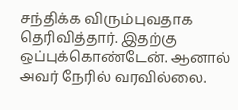சந்திக்க விரும்புவதாக தெரிவித்தார். இதற்கு ஒப்புக்கொண்டேன். ஆனால் அவர் நேரில் வரவில்லை.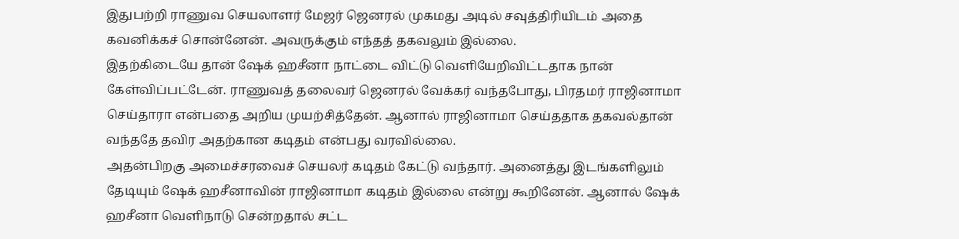இதுபற்றி ராணுவ செயலாளர் மேஜர் ஜெனரல் முகமது அடில் சவுத்திரியிடம் அதை கவனிக்கச் சொன்னேன். அவருக்கும் எந்தத் தகவலும் இல்லை.
இதற்கிடையே தான் ஷேக் ஹசீனா நாட்டை விட்டு வெளியேறிவிட்டதாக நான் கேள்விப்பட்டேன். ராணுவத் தலைவர் ஜெனரல் வேக்கர் வந்தபோது, பிரதமர் ராஜினாமா செய்தாரா என்பதை அறிய முயற்சித்தேன். ஆனால் ராஜினாமா செய்ததாக தகவல்தான் வந்ததே தவிர அதற்கான கடிதம் என்பது வரவில்லை.
அதன்பிறகு அமைச்சரவைச் செயலர் கடிதம் கேட்டு வந்தார். அனைத்து இடங்களிலும் தேடியும் ஷேக் ஹசீனாவின் ராஜினாமா கடிதம் இல்லை என்று கூறினேன். ஆனால் ஷேக் ஹசீனா வெளிநாடு சென்றதால் சட்ட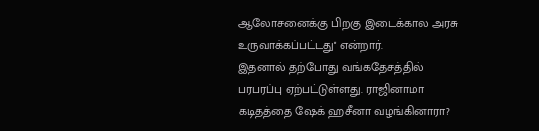ஆலோசனைக்கு பிறகு இடைக்கால அரசு உருவாக்கப்பட்டது'' என்றார்.
இதனால் தற்போது வங்கதேசத்தில் பரபரப்பு ஏற்பட்டுள்ளது. ராஜினாமா கடிதத்தை ஷேக் ஹசீனா வழங்கினாரா?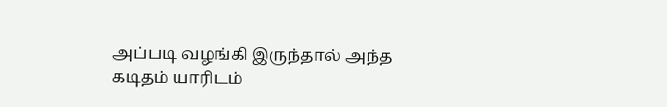அப்படி வழங்கி இருந்தால் அந்த கடிதம் யாரிடம்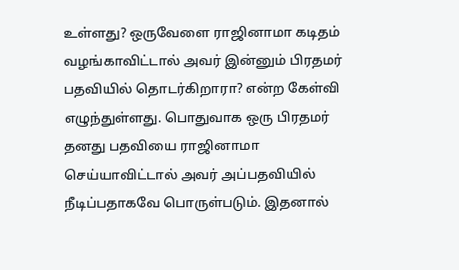உள்ளது? ஒருவேளை ராஜினாமா கடிதம் வழங்காவிட்டால் அவர் இன்னும் பிரதமர் பதவியில் தொடர்கிறாரா? என்ற கேள்வி எழுந்துள்ளது. பொதுவாக ஒரு பிரதமர் தனது பதவியை ராஜினாமா செய்யாவிட்டால் அவர் அப்பதவியில் நீடிப்பதாகவே பொருள்படும். இதனால்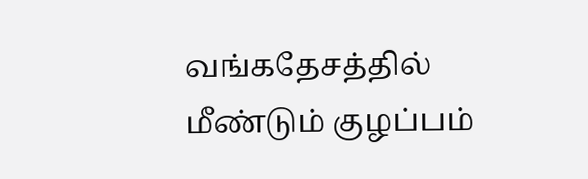வங்கதேசத்தில் மீண்டும் குழப்பம்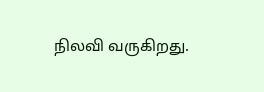நிலவி வருகிறது.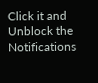Click it and Unblock the Notifications